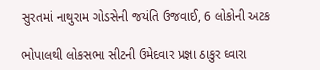સુરતમાં નાથુરામ ગોડસેની જયંતિ ઉજવાઈ, 6 લોકોની અટક

ભોપાલથી લોકસભા સીટની ઉમેદવાર પ્રજ્ઞા ઠાકુર ઘ્વારા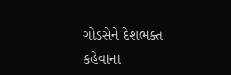ગોડસેને દેશભક્ત કહેવાના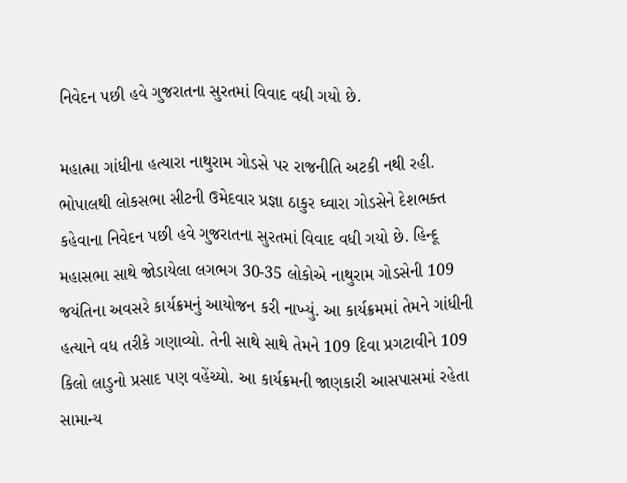નિવેદન પછી હવે ગુજરાતના સુરતમાં વિવાદ વધી ગયો છે.

મહાત્મા ગાંધીના હત્યારા નાથુરામ ગોડસે પર રાજનીતિ અટકી નથી રહી. ભોપાલથી લોકસભા સીટની ઉમેદવાર પ્રજ્ઞા ઠાકુર ઘ્વારા ગોડસેને દેશભક્ત કહેવાના નિવેદન પછી હવે ગુજરાતના સુરતમાં વિવાદ વધી ગયો છે. હિન્દૂ મહાસભા સાથે જોડાયેલા લગભગ 30-35 લોકોએ નાથુરામ ગોડસેની 109 જયંતિના અવસરે કાર્યક્રમનું આયોજન કરી નાખ્યું. આ કાર્યક્રમમાં તેમને ગાંધીની હત્યાને વધ તરીકે ગણાવ્યો. તેની સાથે સાથે તેમને 109 દિવા પ્રગટાવીને 109 કિલો લાડુનો પ્રસાદ પણ વહેંચ્યો. આ કાર્યક્રમની જાણકારી આસપાસમાં રહેતા સામાન્ય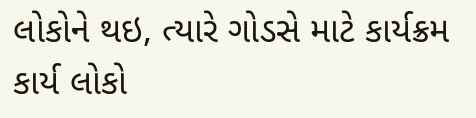લોકોને થઇ, ત્યારે ગોડસે માટે કાર્યક્રમ કાર્ય લોકો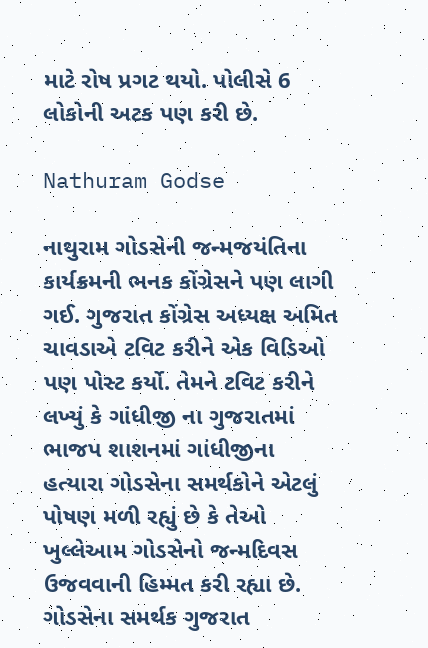માટે રોષ પ્રગટ થયો. પોલીસે 6 લોકોની અટક પણ કરી છે.

Nathuram Godse

નાથુરામ ગોડસેની જન્મજયંતિના કાર્યક્રમની ભનક કોંગ્રેસને પણ લાગી ગઈ. ગુજરાત કોંગ્રેસ અધ્યક્ષ અમિત ચાવડાએ ટવિટ કરીને એક વિડિઓ પણ પોસ્ટ કર્યો. તેમને ટવિટ કરીને લખ્યું કે ગાંધીજી ના ગુજરાતમાં ભાજપ શાશનમાં ગાંધીજીના હત્યારા ગોડસેના સમર્થકોને એટલું પોષણ મળી રહ્યું છે કે તેઓ ખુલ્લેઆમ ગોડસેનો જન્મદિવસ ઉજવવાની હિમ્મત કરી રહ્યા છે. ગોડસેના સમર્થક ગુજરાત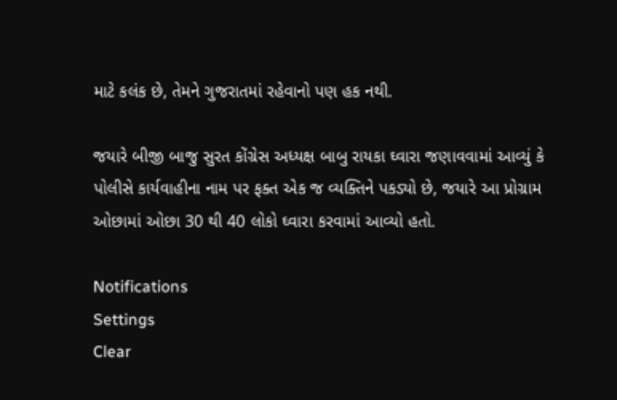માટે કલંક છે, તેમને ગુજરાતમાં રહેવાનો પણ હક નથી.

જયારે બીજી બાજુ સુરત કોંગ્રેસ અધ્યક્ષ બાબુ રાયકા ઘ્વારા જણાવવામાં આવ્યું કે પોલીસે કાર્યવાહીના નામ પર ફક્ત એક જ વ્યક્તિને પકડ્યો છે, જયારે આ પ્રોગ્રામ ઓછામાં ઓછા 30 થી 40 લોકો ઘ્વારા કરવામાં આવ્યો હતો.

Notifications
Settings
Clear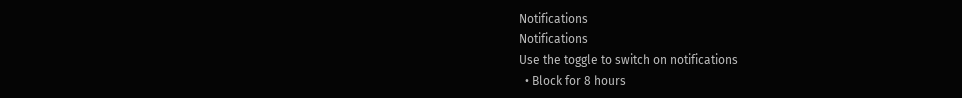Notifications
Notifications
Use the toggle to switch on notifications
  • Block for 8 hours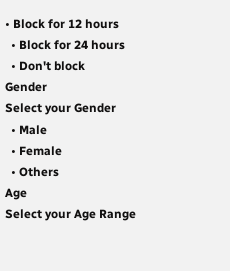• Block for 12 hours
  • Block for 24 hours
  • Don't block
Gender
Select your Gender
  • Male
  • Female
  • Others
Age
Select your Age Range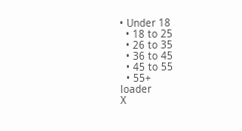• Under 18
  • 18 to 25
  • 26 to 35
  • 36 to 45
  • 45 to 55
  • 55+
loader
X